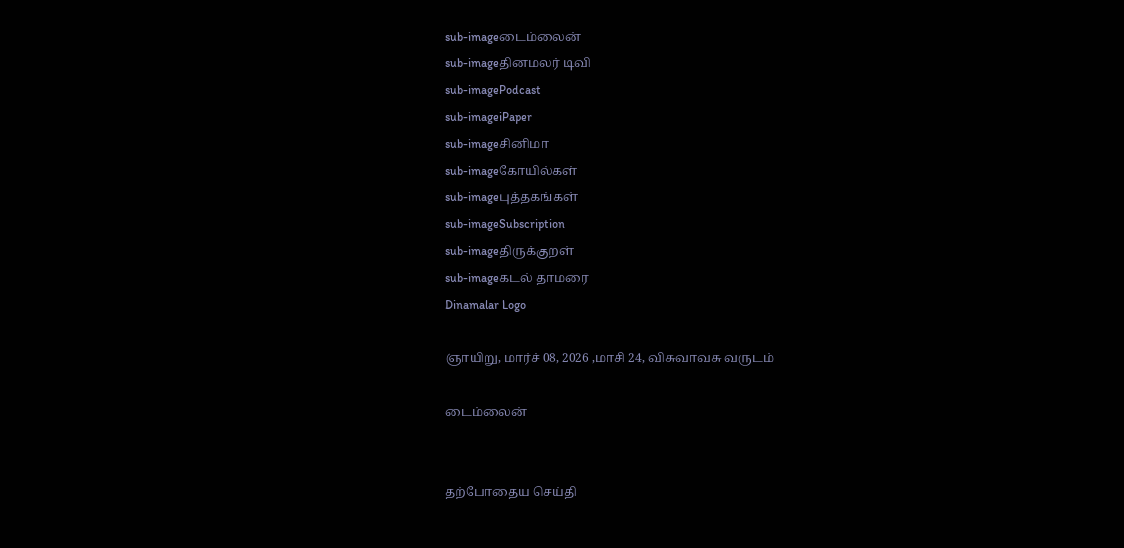sub-imageடைம்லைன்
sub-imageதினமலர் டிவி
sub-imagePodcast
sub-imageiPaper
sub-imageசினிமா
sub-imageகோயில்கள்
sub-imageபுத்தகங்கள்
sub-imageSubscription
sub-imageதிருக்குறள்
sub-imageகடல் தாமரை
Dinamalar Logo

ஞாயிறு, மார்ச் 08, 2026 ,மாசி 24, விசுவாவசு வருடம்

டைம்லைன்


தற்போதைய செய்தி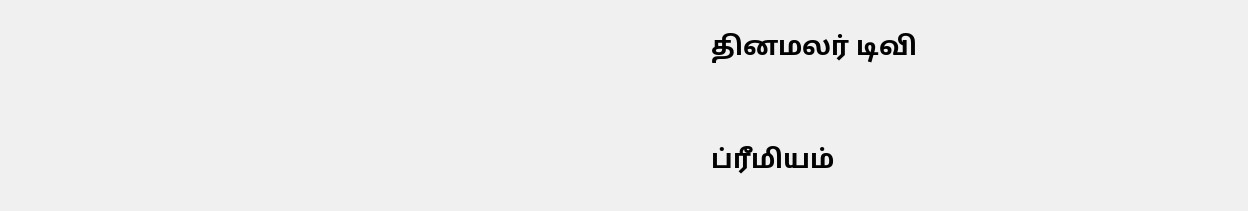தினமலர் டிவி


ப்ரீமியம்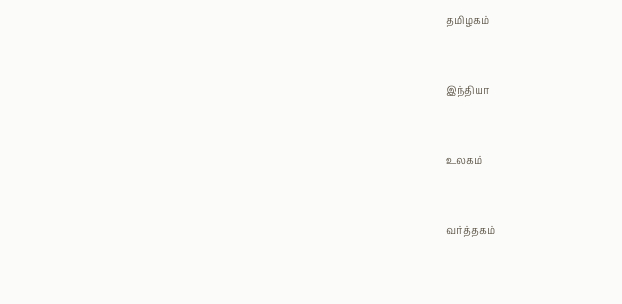தமிழகம்


இந்தியா


உலகம்


வர்த்தகம்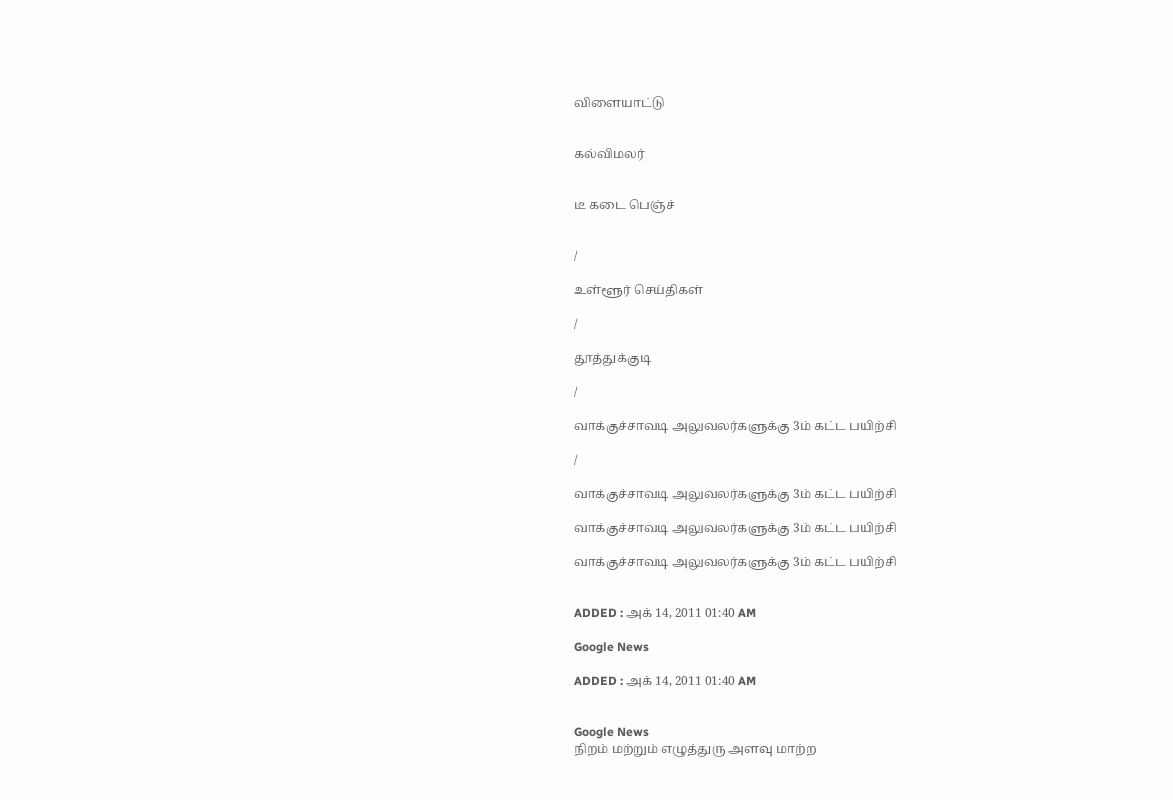விளையாட்டு


கல்விமலர்


டீ கடை பெஞ்ச்


/

உள்ளூர் செய்திகள்

/

தூத்துக்குடி

/

வாக்குச்சாவடி அலுவலர்களுக்கு 3ம் கட்ட பயிற்சி

/

வாக்குச்சாவடி அலுவலர்களுக்கு 3ம் கட்ட பயிற்சி

வாக்குச்சாவடி அலுவலர்களுக்கு 3ம் கட்ட பயிற்சி

வாக்குச்சாவடி அலுவலர்களுக்கு 3ம் கட்ட பயிற்சி


ADDED : அக் 14, 2011 01:40 AM

Google News

ADDED : அக் 14, 2011 01:40 AM


Google News
நிறம் மற்றும் எழுத்துரு அளவு மாற்ற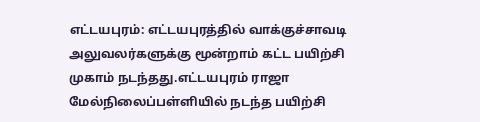எட்டயபுரம்: எட்டயபுரத்தில் வாக்குச்சாவடி அலுவலர்களுக்கு மூன்றாம் கட்ட பயிற்சி முகாம் நடந்தது.எட்டயபுரம் ராஜா மேல்நிலைப்பள்ளியில் நடந்த பயிற்சி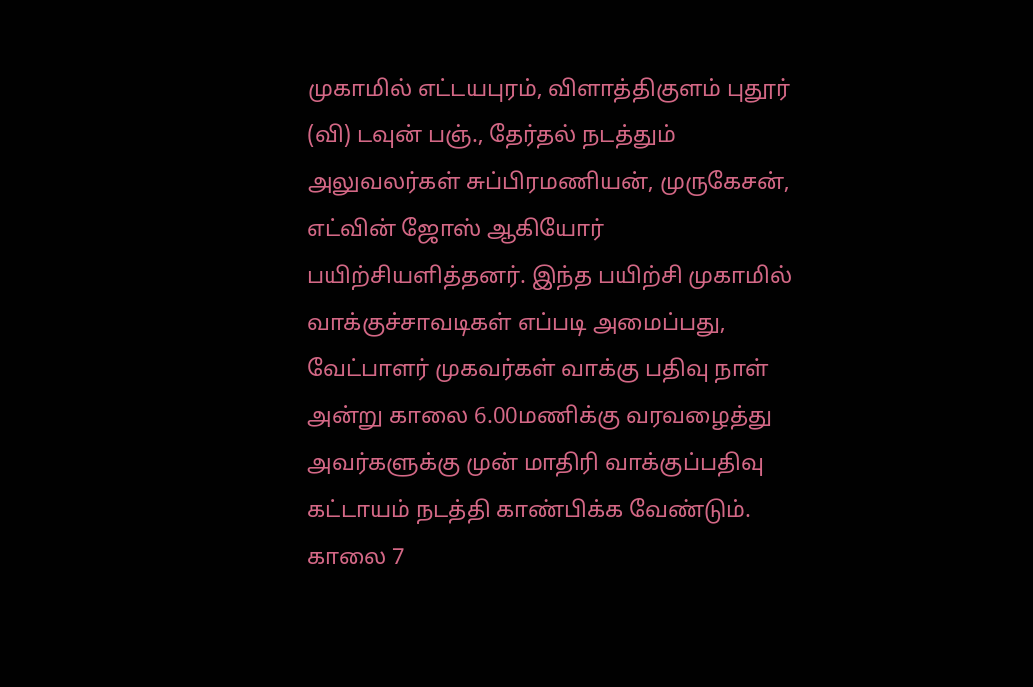முகாமில் எட்டயபுரம், விளாத்திகுளம் புதூர் (வி) டவுன் பஞ்., தேர்தல் நடத்தும் அலுவலர்கள் சுப்பிரமணியன், முருகேசன், எட்வின் ஜோஸ் ஆகியோர் பயிற்சியளித்தனர். இந்த பயிற்சி முகாமில் வாக்குச்சாவடிகள் எப்படி அமைப்பது, வேட்பாளர் முகவர்கள் வாக்கு பதிவு நாள் அன்று காலை 6.00மணிக்கு வரவழைத்து அவர்களுக்கு முன் மாதிரி வாக்குப்பதிவு கட்டாயம் நடத்தி காண்பிக்க வேண்டும். காலை 7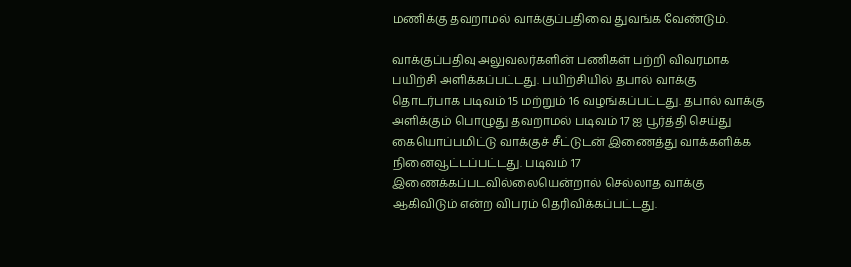மணிக்கு தவறாமல் வாக்குப்பதிவை துவங்க வேண்டும்.

வாக்குப்பதிவு அலுவலர்களின் பணிகள் பற்றி விவரமாக பயிற்சி அளிக்கப்பட்டது. பயிற்சியில் தபால் வாக்கு தொடர்பாக படிவம் 15 மற்றும் 16 வழங்கப்பட்டது. தபால் வாக்கு அளிக்கும் பொழுது தவறாமல் படிவம் 17 ஐ பூர்த்தி செய்து கையொப்பமிட்டு வாக்குச் சீட்டுடன் இணைத்து வாக்களிக்க நினைவூட்டப்பட்டது. படிவம் 17 இணைக்கப்படவில்லையென்றால் செல்லாத வாக்கு ஆகிவிடும் என்ற விபரம் தெரிவிக்கப்பட்டது.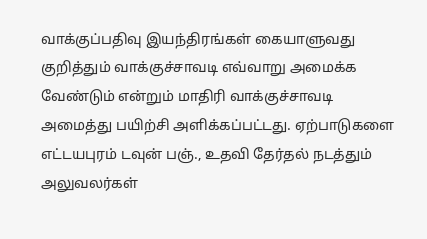வாக்குப்பதிவு இயந்திரங்கள் கையாளுவது குறித்தும் வாக்குச்சாவடி எவ்வாறு அமைக்க வேண்டும் என்றும் மாதிரி வாக்குச்சாவடி அமைத்து பயிற்சி அளிக்கப்பட்டது. ஏற்பாடுகளை எட்டயபுரம் டவுன் பஞ்., உதவி தேர்தல் நடத்தும் அலுவலர்கள்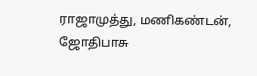ராஜாமுத்து, மணிகண்டன், ஜோதிபாசு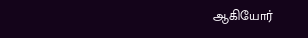ஆகியோர்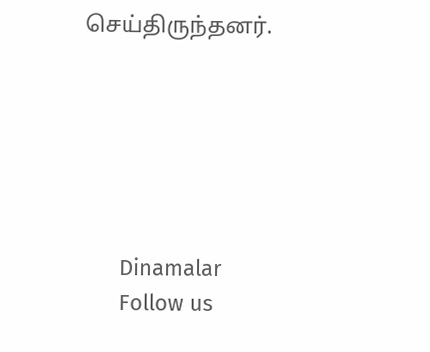செய்திருந்தனர்.






      Dinamalar
      Follow us